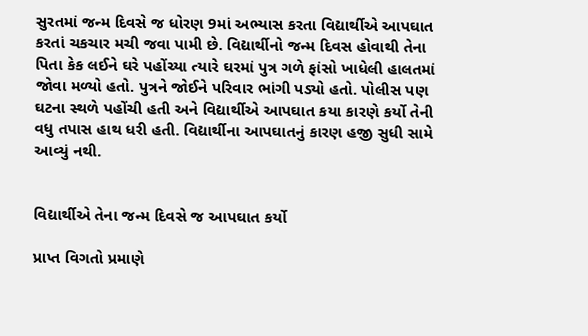સુરતમાં જન્મ દિવસે જ ધોરણ 9માં અભ્યાસ કરતા વિદ્યાર્થીએ આપઘાત કરતાં ચકચાર મચી જવા પામી છે. વિદ્યાર્થીનો જન્મ દિવસ હોવાથી તેના પિતા કેક લઈને ઘરે પહોંચ્યા ત્યારે ઘરમાં પુત્ર ગળે ફાંસો ખાધેલી હાલતમાં જોવા મળ્યો હતો. પુત્રને જોઈને પરિવાર ભાંગી પડ્યો હતો. પોલીસ પણ ઘટના સ્થળે પહોંચી હતી અને વિદ્યાર્થીએ આપઘાત કયા કારણે કર્યો તેની વધુ તપાસ હાથ ધરી હતી. વિદ્યાર્થીના આપઘાતનું કારણ હજી સુધી સામે આવ્યું નથી.


વિદ્યાર્થીએ તેના જન્મ દિવસે જ આપઘાત કર્યો

પ્રાપ્ત વિગતો પ્રમાણે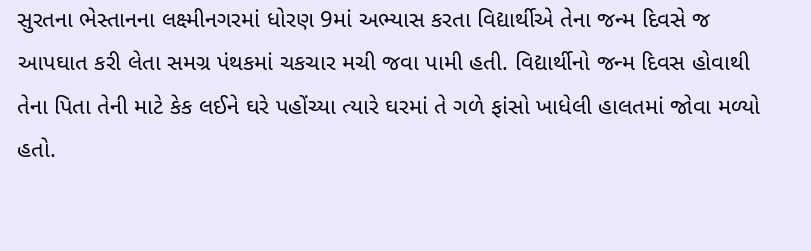સુરતના ભેસ્તાનના લક્ષ્મીનગરમાં ધોરણ 9માં અભ્યાસ કરતા વિદ્યાર્થીએ તેના જન્મ દિવસે જ આપઘાત કરી લેતા સમગ્ર પંથકમાં ચકચાર મચી જવા પામી હતી. વિદ્યાર્થીનો જન્મ દિવસ હોવાથી તેના પિતા તેની માટે કેક લઈને ઘરે પહોંચ્યા ત્યારે ઘરમાં તે ગળે ફાંસો ખાધેલી હાલતમાં જોવા મળ્યો હતો.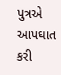પુત્રએ આપઘાત કરી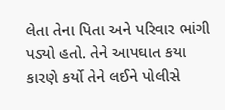લેતા તેના પિતા અને પરિવાર ભાંગી પડ્યો હતો. તેને આપઘાત કયા કારણે કર્યો તેને લઈને પોલીસે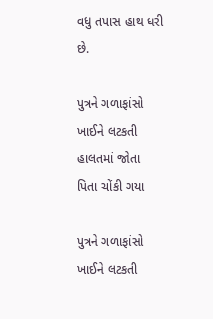વધુ તપાસ હાથ ધરી છે.

પુત્રને ગળાફાંસો ખાઈને લટકતી હાલતમાં જોતા પિતા ચોંકી ગયા

પુત્રને ગળાફાંસો ખાઈને લટકતી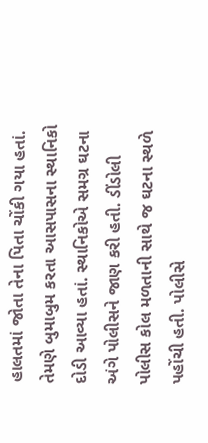હાલતમાં જોતા તેના પિતા ચોંકી ગયા હતાં. તેમણે બુમાબુમ કરતા આસપાસના સ્થાનિકો દોડી આવ્યા હતાં. સ્થાનિકોએ સમગ્ર ઘટના અંગે પોલીસને જાણ કરી હતી. ડીંડોલી પોલીસ કોલ મળતાની સાથે જ ઘટના સ્થળે પહોંચી હતી. પોલીસે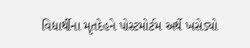વિદ્યાર્થીના મૃતદેહને પોસ્ટમોર્ટમ અર્થે ખસેડ્યો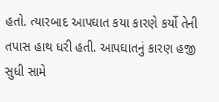હતો. ત્યારબાદ આપઘાત કયા કારણે કર્યો તેની તપાસ હાથ ધરી હતી. આપઘાતનું કારણ હજી સુધી સામે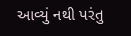આવ્યું નથી પરંતુ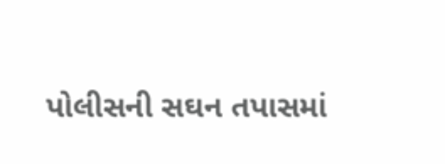પોલીસની સઘન તપાસમાં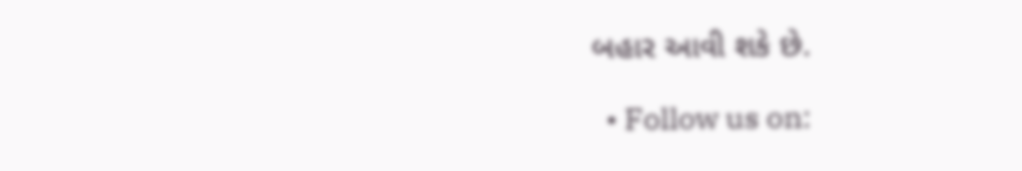બહાર આવી શકે છે.

  • Follow us on: